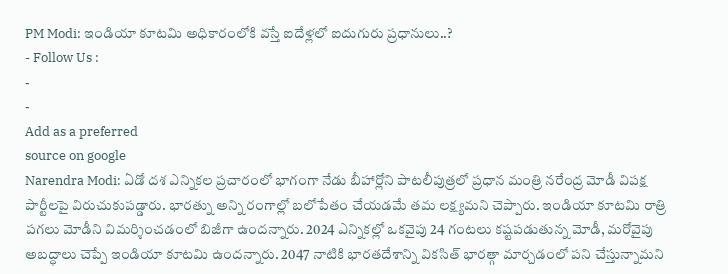PM Modi: ఇండియా కూటమి అధికారంలోకి వస్తే ఐదేళ్లలో ఐదుగురు ప్రధానులు..?
- Follow Us :
-
-
Add as a preferred
source on google
Narendra Modi: ఏడో దశ ఎన్నికల ప్రచారంలో భాగంగా నేడు బీహార్లోని పాటలీపుత్రలో ప్రధాన మంత్రి నరేంద్ర మోడీ విపక్ష పార్టీలపై విరుచుకుపడ్డారు. భారత్ను అన్ని రంగాల్లో బలోపేతం చేయడమే తమ లక్ష్యమని చెప్పారు. ఇండియా కూటమి రాత్రి పగలు మోడీని విమర్శించడంలో బిజీగా ఉందన్నారు. 2024 ఎన్నికల్లో ఒకవైపు 24 గంటలు కష్టపడుతున్న మోడీ, మరోవైపు అబద్ధాలు చెప్పే ఇండియా కూటమి ఉందన్నారు. 2047 నాటికి భారతదేశాన్ని వికసిత్ భారత్గా మార్చడంలో పని చేస్తున్నామని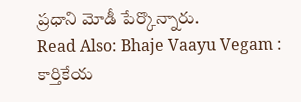ప్రధాని మోడీ పేర్కొన్నారు.
Read Also: Bhaje Vaayu Vegam : కార్తికేయ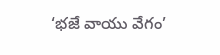‘భజే వాయు వేగం’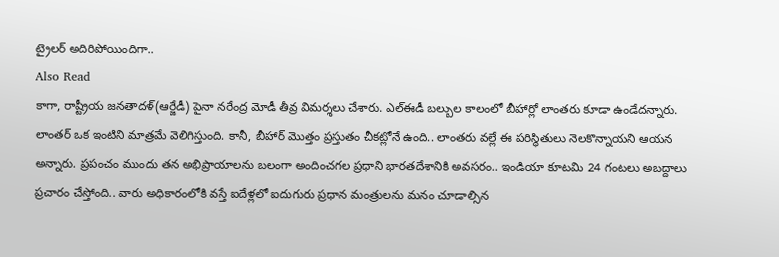ట్రైలర్ అదిరిపోయిందిగా..
Also Read
కాగా, రాష్ట్రీయ జనతాదళ్(ఆర్జేడీ) పైనా నరేంద్ర మోడీ తీవ్ర విమర్శలు చేశారు. ఎల్ఈడీ బల్బుల కాలంలో బీహార్లో లాంతరు కూడా ఉండేదన్నారు. లాంతర్ ఒక ఇంటిని మాత్రమే వెలిగిస్తుంది. కానీ, బీహార్ మొత్తం ప్రస్తుతం చీకట్లోనే ఉంది.. లాంతరు వల్లే ఈ పరిస్థితులు నెలకొన్నాయని ఆయన అన్నారు. ప్రపంచం ముందు తన అభిప్రాయాలను బలంగా అందించగల ప్రధాని భారతదేశానికి అవసరం.. ఇండియా కూటమి 24 గంటలు అబద్దాలు ప్రచారం చేస్తోంది.. వారు అధికారంలోకి వస్తే ఐదేళ్లలో ఐదుగురు ప్రధాన మంత్రులను మనం చూడాల్సిన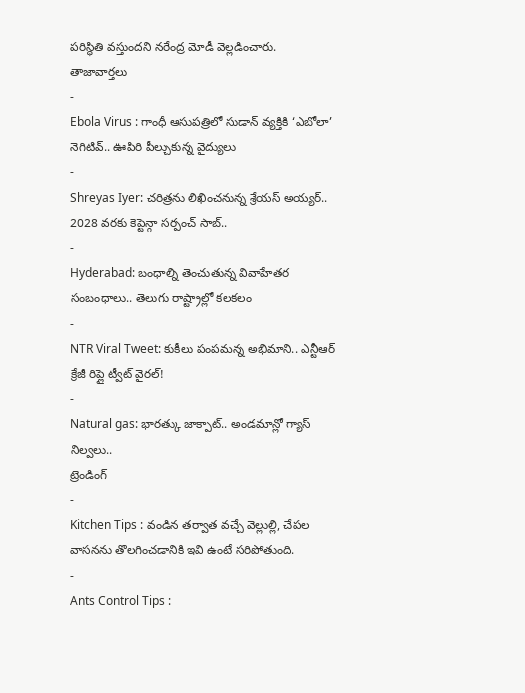పరిస్థితి వస్తుందని నరేంద్ర మోడీ వెల్లడించారు.
తాజావార్తలు
-
Ebola Virus : గాంధీ ఆసుపత్రిలో సుడాన్ వ్యక్తికి ‘ఎబోలా’ నెగిటివ్.. ఊపిరి పీల్చుకున్న వైద్యులు
-
Shreyas Iyer: చరిత్రను లిఖించనున్న శ్రేయస్ అయ్యర్.. 2028 వరకు కెప్టెన్గా సర్పంచ్ సాబ్..
-
Hyderabad: బంధాల్ని తెంచుతున్న వివాహేతర సంబంధాలు.. తెలుగు రాష్ట్రాల్లో కలకలం
-
NTR Viral Tweet: కుకీలు పంపమన్న అభిమాని.. ఎన్టీఆర్ క్రేజీ రిప్లై ట్వీట్ వైరల్!
-
Natural gas: భారత్కు జాక్పాట్.. అండమాన్లో గ్యాస్ నిల్వలు..
ట్రెండింగ్
-
Kitchen Tips : వండిన తర్వాత వచ్చే వెల్లుల్లి, చేపల వాసనను తొలగించడానికి ఇవి ఉంటే సరిపోతుంది.
-
Ants Control Tips :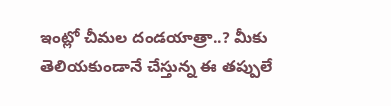ఇంట్లో చీమల దండయాత్రా..? మీకు తెలియకుండానే చేస్తున్న ఈ తప్పులే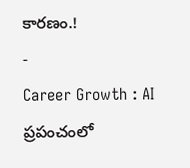కారణం.!
-
Career Growth : AI ప్రపంచంలో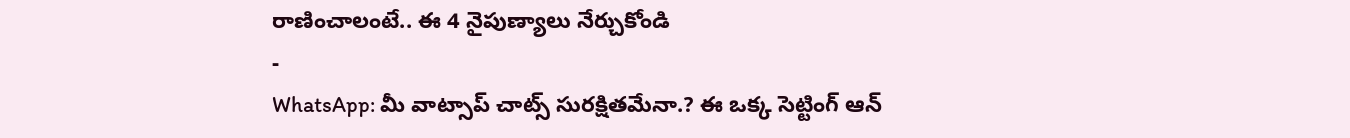రాణించాలంటే.. ఈ 4 నైపుణ్యాలు నేర్చుకోండి
-
WhatsApp: మీ వాట్సాప్ చాట్స్ సురక్షితమేనా.? ఈ ఒక్క సెట్టింగ్ ఆన్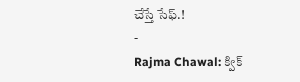చేస్తే సేఫ్.!
-
Rajma Chawal: క్విక్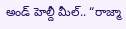అండ్ హెల్దీ మీల్.. “రాజ్మా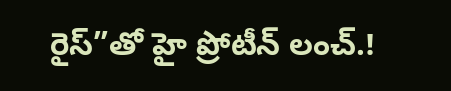రైస్”తో హై ప్రోటీన్ లంచ్.!